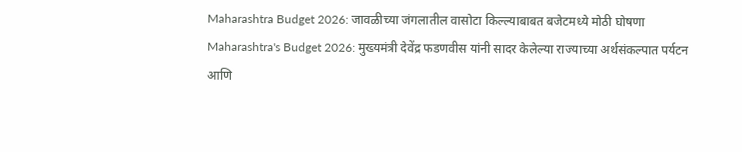Maharashtra Budget 2026: जावळीच्या जंगलातील वासोटा किल्ल्याबाबत बजेटमध्ये मोठी घोषणा
Maharashtra's Budget 2026: मुख्यमंत्री देवेंद्र फडणवीस यांनी सादर केलेल्या राज्याच्या अर्थसंकल्पात पर्यटन आणि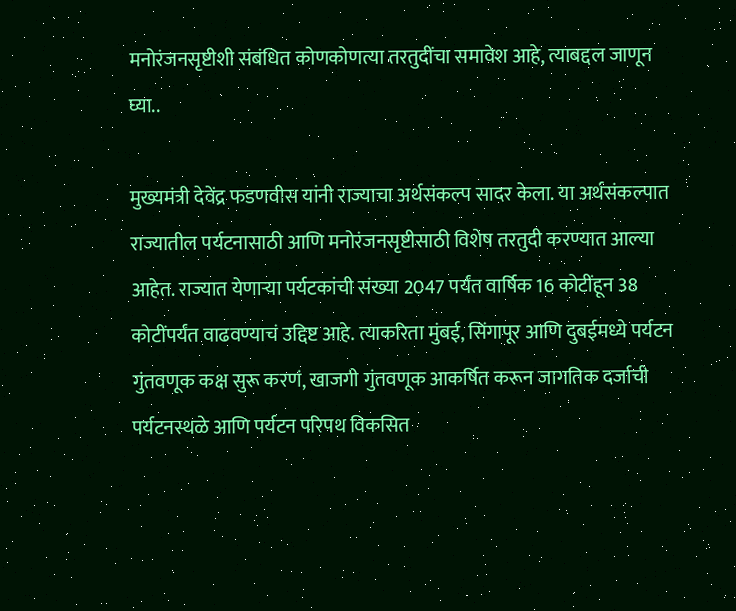मनोरंजनसृष्टीशी संबंधित कोणकोणत्या तरतुदींचा समावेश आहे, त्याबद्दल जाणून घ्या..

मुख्यमंत्री देवेंद्र फडणवीस यांनी राज्याचा अर्थसंकल्प सादर केला. या अर्थसंकल्पात राज्यातील पर्यटनासाठी आणि मनोरंजनसृष्टीसाठी विशेष तरतुदी करण्यात आल्या आहेत. राज्यात येणाऱ्या पर्यटकांची संख्या 2047 पर्यंत वार्षिक 16 कोटींहून 38 कोटींपर्यंत वाढवण्याचं उद्दिष्ट आहे. त्याकरिता मुंबई, सिंगापूर आणि दुबईमध्ये पर्यटन गुंतवणूक कक्ष सुरू करणं, खाजगी गुंतवणूक आकर्षित करून जागतिक दर्जाची पर्यटनस्थळे आणि पर्यटन परिपथ विकसित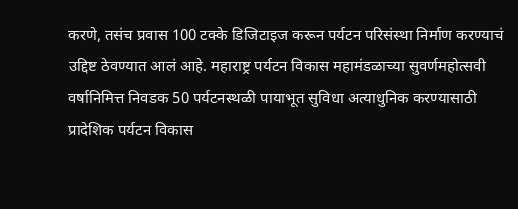करणे, तसंच प्रवास 100 टक्के डिजिटाइज करून पर्यटन परिसंस्था निर्माण करण्याचं उद्दिष्ट ठेवण्यात आलं आहे. महाराष्ट्र पर्यटन विकास महामंडळाच्या सुवर्णमहोत्सवी वर्षानिमित्त निवडक 50 पर्यटनस्थळी पायाभूत सुविधा अत्याधुनिक करण्यासाठी प्रादेशिक पर्यटन विकास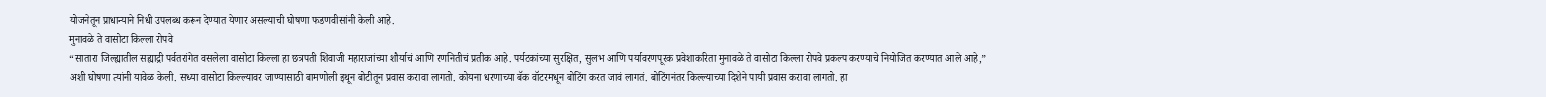योजनेतून प्राधान्याने निधी उपलब्ध करून देण्यात येणार असल्याची घोषणा फडणवीसांनी केली आहे.
मुनावळे ते वासोटा किल्ला रोपवे
“सातारा जिल्ह्यातील सह्याद्री पर्वतरांगेत वसलेला वासोटा किल्ला हा छत्रपती शिवाजी महाराजांच्या शौर्याचं आणि रणनितीचं प्रतीक आहे. पर्यटकांच्या सुरक्षित, सुलभ आणि पर्यावरणपूरक प्रवेशाकरिता मुनावळे ते वासोटा किल्ला रोपवे प्रकल्प करण्याचे नियोजित करण्यात आले आहे,” अशी घोषणा त्यांनी यावेळ केली. सध्या वासोटा किल्ल्यावर जाण्यासाठी बामणोली इथून बोटीतून प्रवास करावा लागतो. कोयना धरणाच्या बॅक वॉटरमधून बोटिंग करत जावं लागतं. बोटिंगनंतर किल्ल्याच्या दिशेने पायी प्रवास करावा लागतो. हा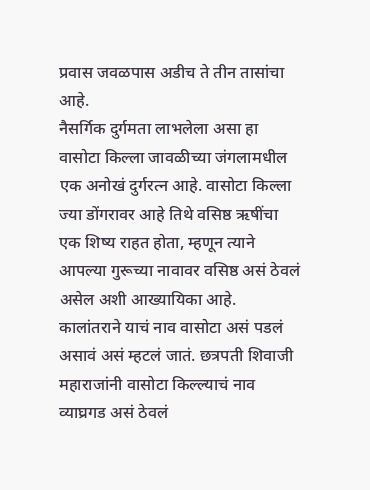प्रवास जवळपास अडीच ते तीन तासांचा आहे.
नैसर्गिक दुर्गमता लाभलेला असा हा वासोटा किल्ला जावळीच्या जंगलामधील एक अनोखं दुर्गरत्न आहे. वासोटा किल्ला ज्या डोंगरावर आहे तिथे वसिष्ठ ऋषींचा एक शिष्य राहत होता, म्हणून त्याने आपल्या गुरूच्या नावावर वसिष्ठ असं ठेवलं असेल अशी आख्यायिका आहे. कालांतराने याचं नाव वासोटा असं पडलं असावं असं म्हटलं जातं. छत्रपती शिवाजी महाराजांनी वासोटा किल्ल्याचं नाव व्याघ्रगड असं ठेवलं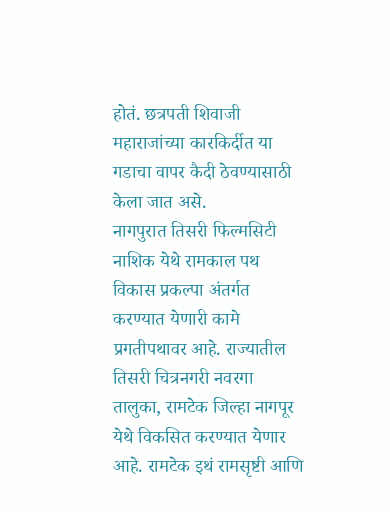होतं. छत्रपती शिवाजी महाराजांच्या कारकिर्दीत या गडाचा वापर कैदी ठेवण्यासाठी केला जात असे.
नागपुरात तिसरी फिल्मसिटी
नाशिक येथे रामकाल पथ विकास प्रकल्पा अंतर्गत करण्यात येणारी कामे प्रगतीपथावर आहे. राज्यातील तिसरी चित्रनगरी नवरगा तालुका, रामटेक जिल्हा नागपूर येथे विकसित करण्यात येणार आहे. रामटेक इथं रामसृष्टी आणि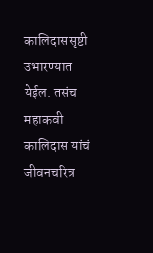कालिदाससृष्टी उभारण्यात येईल. तसंच महाकवी कालिदास यांचं जीवनचरित्र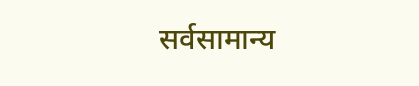सर्वसामान्य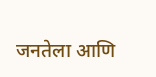जनतेला आणि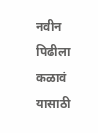नवीन पिढीला कळावं यासाठी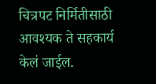चित्रपट निर्मितीसाठी आवश्यक ते सहकार्य केलं जाईल.